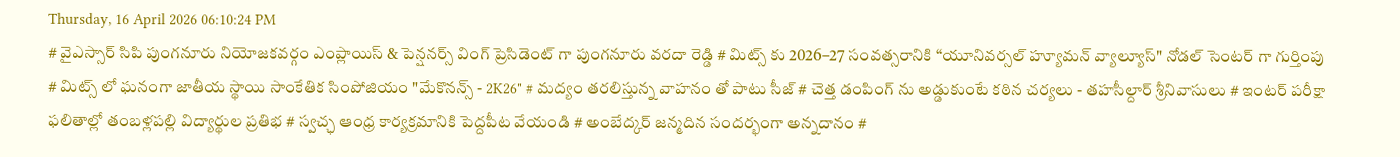Thursday, 16 April 2026 06:10:24 PM
# వైఎస్సార్ సిపి పుంగనూరు నియోజకవర్గం ఎంప్లాయిస్ & పెన్షనర్స్ వింగ్ ప్రెసిడెంట్ గా పుంగనూరు వరదా రెడ్డి # మిట్స్ కు 2026–27 సంవత్సరానికి “యూనివర్సల్ హ్యూమన్ వ్యాల్యూస్" నోడల్ సెంటర్‌ గా గుర్తింపు # మిట్స్ లో ఘనంగా జాతీయ స్థాయి సాంకేతిక సింపోజియం "మేకొనన్స్ - 2K26" # మద్యం తరలిస్తున్న వాహనం తో పాటు సీజ్ # చెత్త డంపింగ్ ను అడ్డుకుంటే కఠిన చర్యలు - తహసీల్దార్ శ్రీనివాసులు # ఇంటర్ పరీక్షా ఫలితాల్లో తంబళ్లపల్లి విద్యార్థుల ప్రతిభ # స్వచ్ఛ ఆంధ్ర కార్యక్రమానికి పెద్దపీట వేయండి # అంబేద్కర్ జన్మదిన సందర్భంగా అన్నదానం #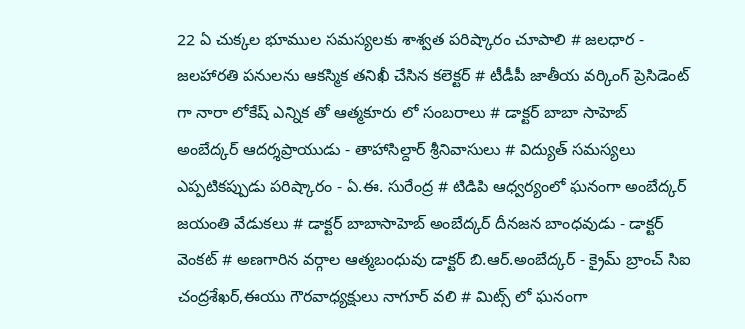22 ఏ చుక్కల భూముల సమస్యలకు శాశ్వత పరిష్కారం చూపాలి # జలధార - జలహారతి పనులను ఆకస్మిక తనిఖీ చేసిన కలెక్టర్ # టీడీపీ జాతీయ వర్కింగ్ ప్రెసిడెంట్ గా నారా లోకేష్ ఎన్నిక తో ఆత్మకూరు లో సంబరాలు # డాక్టర్ బాబా సాహెబ్ అంబేద్కర్ ఆదర్శప్రాయుడు - తాహాసిల్దార్ శ్రీనివాసులు # విద్యుత్ సమస్యలు ఎప్పటికప్పుడు పరిష్కారం - ఏ.ఈ. సురేంద్ర # టిడిపి ఆధ్వర్యంలో ఘనంగా అంబేద్కర్ జయంతి వేడుకలు # డాక్టర్ బాబాసాహెబ్ అంబేద్కర్ దీనజన బాంధవుడు - డాక్టర్ వెంకట్ # అణగారిన వర్గాల ఆత్మబంధువు డాక్టర్ బి.ఆర్.అంబేద్కర్ - క్రైమ్ బ్రాంచ్ సిఐ చంద్రశేఖర్,ఈయు గౌరవాధ్యక్షులు నాగూర్ వలి # మిట్స్ లో ఘనంగా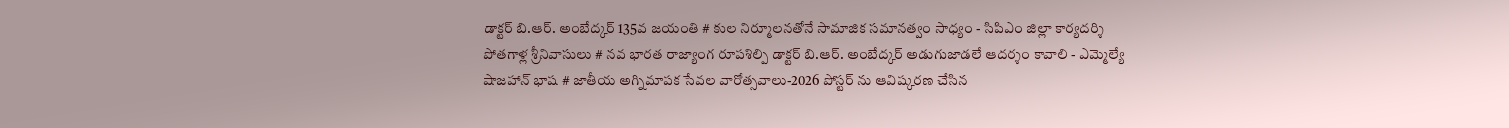డాక్టర్ బి.ఆర్. అంబేద్కర్ 135వ జయంతి # కుల నిర్మూలనతోనే సామాజిక సమానత్వం సాధ్యం - సిపిఎం జిల్లా కార్యదర్శి పోతగాళ్ల శ్రీనివాసులు # నవ భారత రాజ్యాంగ రూపశిల్పి డాక్టర్ బి.ఆర్. అంబేద్కర్ అడుగుజాడలే ఆదర్శం కావాలి - ఎమ్మెల్యే షాజహాన్ భాష # జాతీయ అగ్నిమాపక సేవల వారోత్సవాలు-2026 పోస్టర్ ను ఆవిష్కరణ చేసిన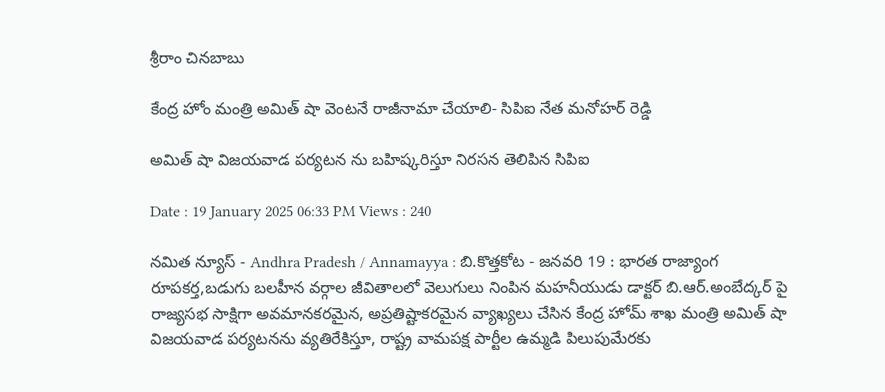శ్రీరాం చినబాబు

కేంద్ర హోం మంత్రి అమిత్ షా వెంటనే రాజీనామా చేయాలి- సిపిఐ నేత మనోహర్ రెడ్డి

అమిత్ షా విజయవాడ పర్యటన ను బహిష్కరిస్తూ నిరసన తెలిపిన సిపిఐ

Date : 19 January 2025 06:33 PM Views : 240

నమిత న్యూస్ - Andhra Pradesh / Annamayya : బి.కొత్తకోట - జనవరి 19 : భారత రాజ్యాంగ రూపకర్త,బడుగు బలహీన వర్గాల జీవితాలలో వెలుగులు నింపిన మహనీయుడు డాక్టర్ బి.ఆర్.అంబేద్కర్ పై రాజ్యసభ సాక్షిగా అవమానకరమైన, అప్రతిష్టాకరమైన వ్యాఖ్యలు చేసిన కేంద్ర హోమ్ శాఖ మంత్రి అమిత్ షా విజయవాడ పర్యటనను వ్యతిరేకిస్తూ, రాష్ట్ర వామపక్ష పార్టీల ఉమ్మడి పిలుపుమేరకు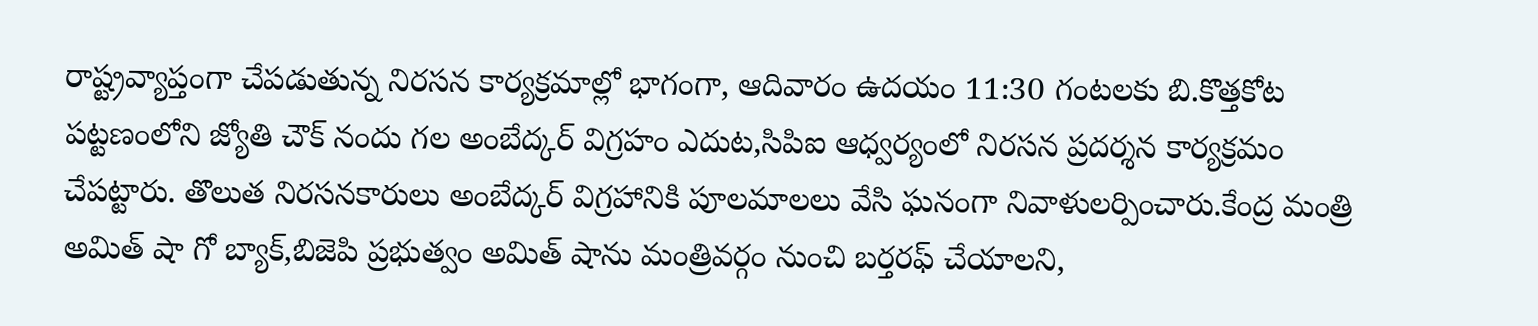రాష్ట్రవ్యాప్తంగా చేపడుతున్న నిరసన కార్యక్రమాల్లో భాగంగా, ఆదివారం ఉదయం 11:30 గంటలకు బి.కొత్తకోట పట్టణంలోని జ్యోతి చౌక్ నందు గల అంబేద్కర్ విగ్రహం ఎదుట,సిపిఐ ఆధ్వర్యంలో నిరసన ప్రదర్శన కార్యక్రమం చేపట్టారు. తొలుత నిరసనకారులు అంబేద్కర్ విగ్రహానికి పూలమాలలు వేసి ఘనంగా నివాళులర్పించారు.కేంద్ర మంత్రి అమిత్ షా గో బ్యాక్,బిజెపి ప్రభుత్వం అమిత్ షాను మంత్రివర్గం నుంచి బర్తరఫ్ చేయాలని,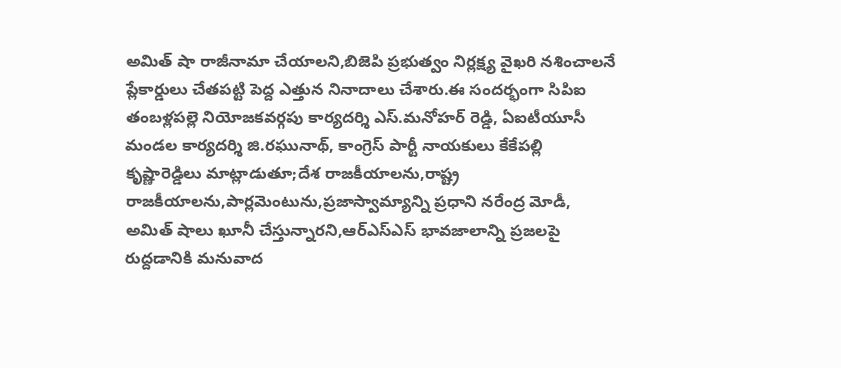అమిత్ షా రాజీనామా చేయాలని,బిజెపి ప్రభుత్వం నిర్లక్ష్య వైఖరి నశించాలనే ప్లేకార్డులు చేతపట్టి పెద్ద ఎత్తున నినాదాలు చేశారు.ఈ సందర్భంగా సిపిఐ తంబళ్లపల్లె నియోజకవర్గపు కార్యదర్శి ఎస్.మనోహర్ రెడ్డి, ఏఐటీయూసీ మండల కార్యదర్శి జి.రఘునాథ్, కాంగ్రెస్ పార్టీ నాయకులు కేకేపల్లి కృష్ణారెడ్డిలు మాట్లాడుతూ;దేశ రాజకీయాలను,రాష్ట్ర రాజకీయాలను,పార్లమెంటును,ప్రజాస్వామ్యాన్ని ప్రధాని నరేంద్ర మోడీ, అమిత్ షాలు ఖూనీ చేస్తున్నారని,ఆర్ఎస్ఎస్ భావజాలాన్ని ప్రజలపై రుద్దడానికి మనువాద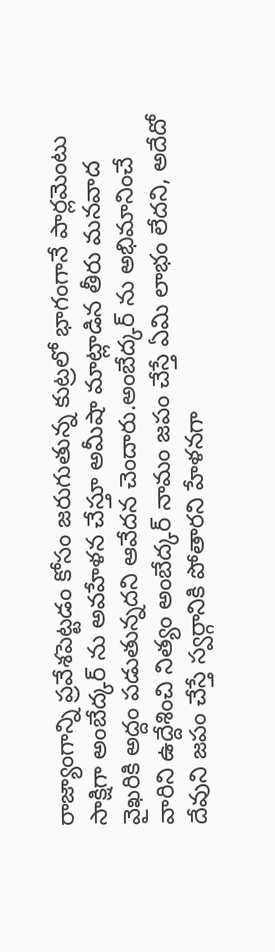రాజ్యాంగాన్ని ప్రవేశపెట్టడం కోసం జరుగుతున్న కుట్రలో భాగంగానే పార్లమెంటు సాక్షిగా అంబేద్కర్ ను అవహేళన చేస్తూ అమీషా మాట్లాడిన తీరు మనవాద వైఖరికి అద్దం పడుతున్నదని ఆవేదన చెందారు.అంబేద్కర్ ను అభిమానించే వారిని ఉద్దేశించి నిత్యం అంబేద్కర్ నామం జపం చేస్తే ఏమి లాభం లేదని, అదేదో దేవుని జపం చేస్తే స్వర్గానికి పోతారని హేళనగా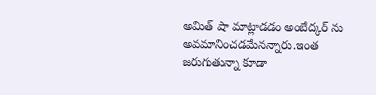అమిత్ షా మాట్లాడడం అంబేద్కర్ ను అవమానించడమేనన్నారు.ఇంత జరుగుతున్నా కూడా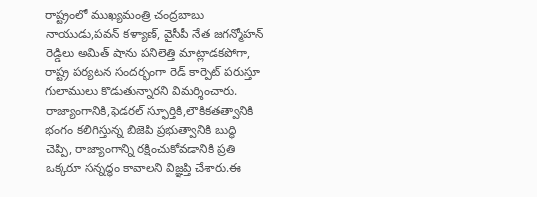రాష్ట్రంలో ముఖ్యమంత్రి చంద్రబాబు నాయుడు,పవన్ కళ్యాణ్, వైసీపీ నేత జగన్మోహన్ రెడ్డిలు అమిత్ షాను పనిలెత్తి మాట్లాడకపోగా, రాష్ట్ర పర్యటన సందర్భంగా రెడ్ కార్పెట్ పరుస్తూ గులాములు కొడుతున్నారని విమర్శించారు. రాజ్యాంగానికి,ఫెడరల్ స్ఫూర్తికి,లౌకికతత్వానికి భంగం కలిగిస్తున్న బిజెపి ప్రభుత్వానికి బుద్ధి చెప్పి, రాజ్యాంగాన్ని రక్షించుకోవడానికి ప్రతి ఒక్కరూ సన్నద్ధం కావాలని విజ్ఞప్తి చేశారు.ఈ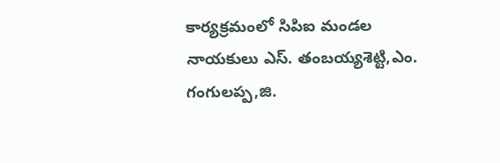కార్యక్రమంలో సిపిఐ మండల నాయకులు ఎస్. తంబయ్యశెట్టి,ఎం. గంగులప్ప,జి.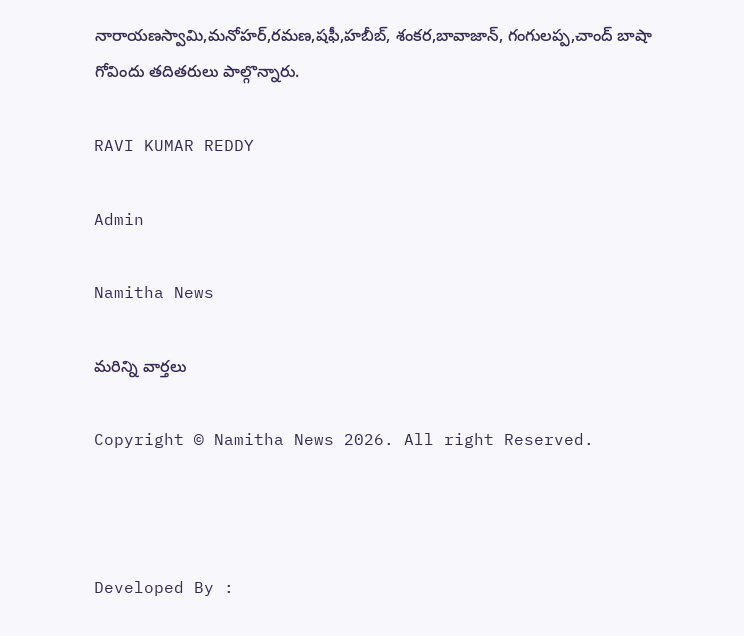నారాయణస్వామి,మనోహర్,రమణ,షఫీ,హబీబ్, శంకర,బావాజాన్, గంగులప్ప,చాంద్ బాషా గోవిందు తదితరులు పాల్గొన్నారు.

RAVI KUMAR REDDY

Admin

Namitha News

మరిన్ని వార్తలు

Copyright © Namitha News 2026. All right Reserved.



Developed By :